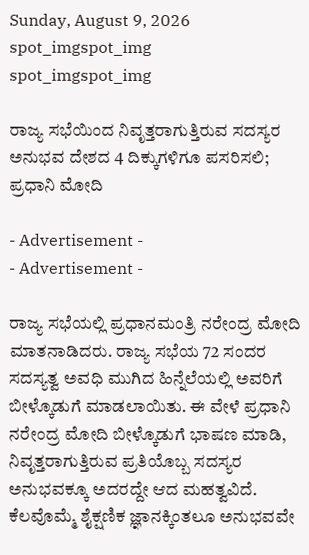Sunday, August 9, 2026
spot_imgspot_img
spot_imgspot_img

ರಾಜ್ಯ ಸಭೆಯಿಂದ ನಿವೃತ್ತರಾಗುತ್ತಿರುವ ಸದಸ್ಯರ ಅನುಭವ ದೇಶದ 4 ದಿಕ್ಕುಗಳಿಗೂ ಪಸರಿಸಲಿ; ಪ್ರಧಾನಿ ಮೋದಿ

- Advertisement -
- Advertisement -

ರಾಜ್ಯ ಸಭೆಯಲ್ಲಿ ಪ್ರಧಾನಮಂತ್ರಿ ನರೇಂದ್ರ ಮೋದಿ ಮಾತನಾಡಿದರು. ರಾಜ್ಯ ಸಭೆಯ 72 ಸಂದರ ಸದಸ್ಯತ್ವ ಅವಧಿ ಮುಗಿದ ಹಿನ್ನೆಲೆಯಲ್ಲಿ ಅವರಿಗೆ ಬೀಳ್ಕೊಡುಗೆ ಮಾಡಲಾಯಿತು. ಈ ವೇಳೆ ಪ್ರಧಾನಿ ನರೇಂದ್ರ ಮೋದಿ ಬೀಳ್ಕೊಡುಗೆ ಭಾಷಣ ಮಾಡಿ, ನಿವೃತ್ತರಾಗುತ್ತಿರುವ ಪ್ರತಿಯೊಬ್ಬ ಸದಸ್ಯರ ಅನುಭವಕ್ಕೂ ಅದರದ್ದೇ ಆದ ಮಹತ್ವವಿದೆ. ಕೆಲವೊಮ್ಮೆ ಶೈಕ್ಷಣಿಕ ಜ್ಞಾನಕ್ಕಿಂತಲೂ ಅನುಭವವೇ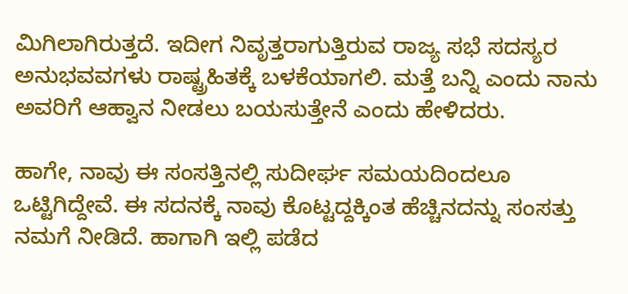ಮಿಗಿಲಾಗಿರುತ್ತದೆ. ಇದೀಗ ನಿವೃತ್ತರಾಗುತ್ತಿರುವ ರಾಜ್ಯ ಸಭೆ ಸದಸ್ಯರ ಅನುಭವವಗಳು ರಾಷ್ಟ್ರಹಿತಕ್ಕೆ ಬಳಕೆಯಾಗಲಿ. ಮತ್ತೆ ಬನ್ನಿ ಎಂದು ನಾನು ಅವರಿಗೆ ಆಹ್ವಾನ ನೀಡಲು ಬಯಸುತ್ತೇನೆ ಎಂದು ಹೇಳಿದರು.

ಹಾಗೇ, ನಾವು ಈ ಸಂಸತ್ತಿನಲ್ಲಿ ಸುದೀರ್ಘ ಸಮಯದಿಂದಲೂ ಒಟ್ಟಿಗಿದ್ದೇವೆ. ಈ ಸದನಕ್ಕೆ ನಾವು ಕೊಟ್ಟದ್ದಕ್ಕಿಂತ ಹೆಚ್ಚಿನದನ್ನು ಸಂಸತ್ತು ನಮಗೆ ನೀಡಿದೆ. ಹಾಗಾಗಿ ಇಲ್ಲಿ ಪಡೆದ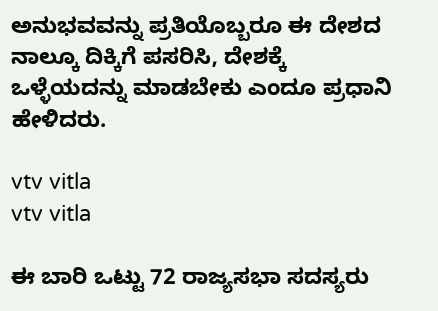ಅನುಭವವನ್ನು ಪ್ರತಿಯೊಬ್ಬರೂ ಈ ದೇಶದ ನಾಲ್ಕೂ ದಿಕ್ಕಿಗೆ ಪಸರಿಸಿ, ದೇಶಕ್ಕೆ ಒಳ್ಳೆಯದನ್ನು ಮಾಡಬೇಕು ಎಂದೂ ಪ್ರಧಾನಿ ಹೇಳಿದರು.

vtv vitla
vtv vitla

ಈ ಬಾರಿ ಒಟ್ಟು 72 ರಾಜ್ಯಸಭಾ ಸದಸ್ಯರು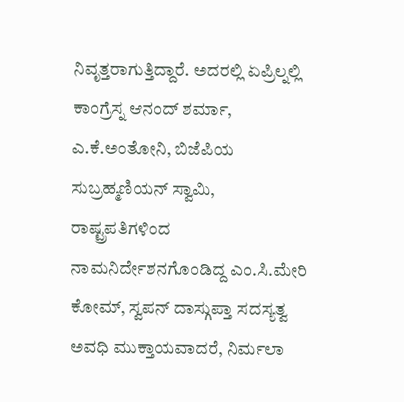ನಿವೃತ್ತರಾಗುತ್ತಿದ್ದಾರೆ. ಅದರಲ್ಲಿ ಏಪ್ರಿಲ್ನಲ್ಲಿ ಕಾಂಗ್ರೆಸ್ನ ಆನಂದ್ ಶರ್ಮಾ, ಎ.ಕೆ.ಅಂತೋನಿ, ಬಿಜೆಪಿಯ ಸುಬ್ರಹ್ಮಣಿಯನ್ ಸ್ವಾಮಿ, ರಾಷ್ಟ್ರಪತಿಗಳಿಂದ ನಾಮನಿರ್ದೇಶನಗೊಂಡಿದ್ದ ಎಂ.ಸಿ.ಮೇರಿ ಕೋಮ್, ಸ್ವಪನ್ ದಾಸ್ಗುಪ್ತಾ ಸದಸ್ಯತ್ವ ಅವಧಿ ಮುಕ್ತಾಯವಾದರೆ, ನಿರ್ಮಲಾ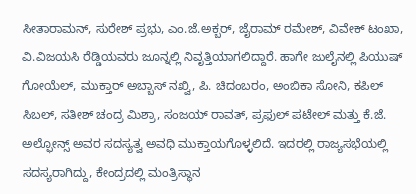ಸೀತಾರಾಮನ್, ಸುರೇಶ್ ಪ್ರಭು, ಎಂ.ಜೆ.ಅಕ್ಬರ್, ಜೈರಾಮ್ ರಮೇಶ್, ವಿವೇಕ್ ಟಂಖಾ, ವಿ.ವಿಜಯಸಿ ರೆಡ್ಡಿಯವರು ಜೂನ್ನಲ್ಲಿ ನಿವೃತ್ತಿಯಾಗಲಿದ್ದಾರೆ. ಹಾಗೇ ಜುಲೈನಲ್ಲಿ ಪಿಯುಷ್ ಗೋಯೆಲ್, ಮುಕ್ತಾರ್ ಅಬ್ಬಾಸ್ ನಖ್ವಿ, ಪಿ. ಚಿದಂಬರಂ, ಅಂಬಿಕಾ ಸೋನಿ, ಕಪಿಲ್ ಸಿಬಲ್, ಸತೀಶ್ ಚಂದ್ರ ಮಿಶ್ರಾ, ಸಂಜಯ್ ರಾವತ್, ಪ್ರಫುಲ್ ಪಟೇಲ್ ಮತ್ತು ಕೆ.ಜೆ. ಅಲ್ಫೋನ್ಸ್ ಅವರ ಸದಸ್ಯತ್ವ ಅವಧಿ ಮುಕ್ತಾಯಗೊಳ್ಳಲಿದೆ. ಇದರಲ್ಲಿ ರಾಜ್ಯಸಭೆಯಲ್ಲಿ ಸದಸ್ಯರಾಗಿದ್ದು, ಕೇಂದ್ರದಲ್ಲಿ ಮಂತ್ರಿಸ್ಥಾನ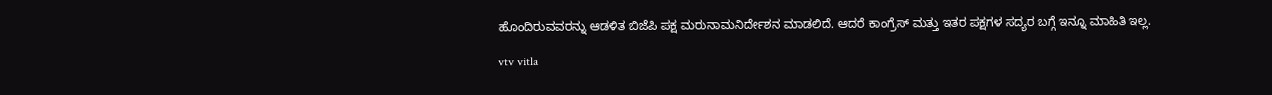ಹೊಂದಿರುವವರನ್ನು ಆಡಳಿತ ಬಿಜೆಪಿ ಪಕ್ಷ ಮರುನಾಮನಿರ್ದೇಶನ ಮಾಡಲಿದೆ. ಆದರೆ ಕಾಂಗ್ರೆಸ್ ಮತ್ತು ಇತರ ಪಕ್ಷಗಳ ಸದ್ಯರ ಬಗ್ಗೆ ಇನ್ನೂ ಮಾಹಿತಿ ಇಲ್ಲ.

vtv vitla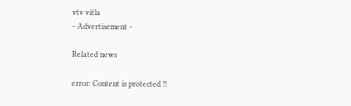vtv vitla
- Advertisement -

Related news

error: Content is protected !!